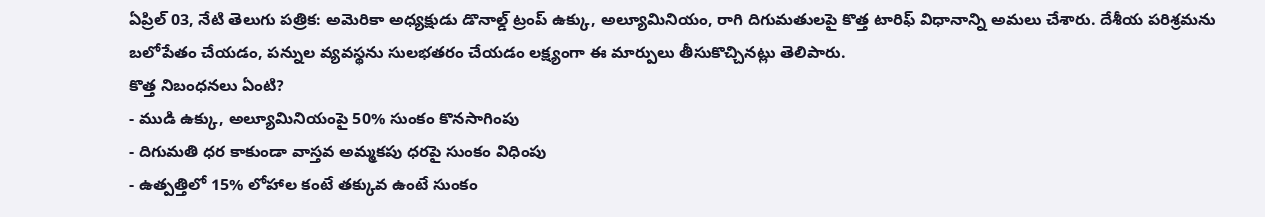ఏప్రిల్ 03, నేటి తెలుగు పత్రిక: అమెరికా అధ్యక్షుడు డొనాల్డ్ ట్రంప్ ఉక్కు, అల్యూమినియం, రాగి దిగుమతులపై కొత్త టారిఫ్ విధానాన్ని అమలు చేశారు. దేశీయ పరిశ్రమను బలోపేతం చేయడం, పన్నుల వ్యవస్థను సులభతరం చేయడం లక్ష్యంగా ఈ మార్పులు తీసుకొచ్చినట్లు తెలిపారు.
కొత్త నిబంధనలు ఏంటి?
- ముడి ఉక్కు, అల్యూమినియంపై 50% సుంకం కొనసాగింపు
- దిగుమతి ధర కాకుండా వాస్తవ అమ్మకపు ధరపై సుంకం విధింపు
- ఉత్పత్తిలో 15% లోహాల కంటే తక్కువ ఉంటే సుంకం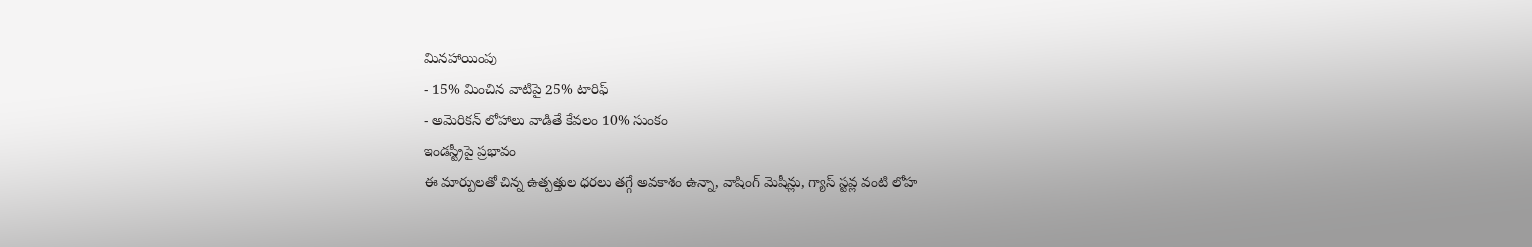మినహాయింపు
- 15% మించిన వాటిపై 25% టారిఫ్
- అమెరికన్ లోహాలు వాడితే కేవలం 10% సుంకం
ఇండస్ట్రీపై ప్రభావం
ఈ మార్పులతో చిన్న ఉత్పత్తుల ధరలు తగ్గే అవకాశం ఉన్నా, వాషింగ్ మెషీన్లు, గ్యాస్ స్టవ్ల వంటి లోహ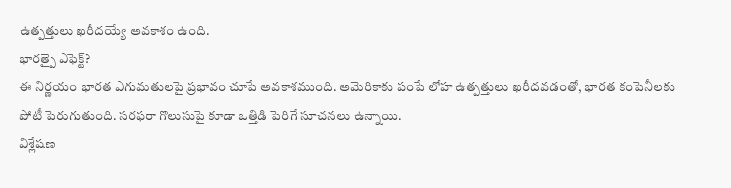ఉత్పత్తులు ఖరీదయ్యే అవకాశం ఉంది.
భారత్పై ఎఫెక్ట్?
ఈ నిర్ణయం భారత ఎగుమతులపై ప్రభావం చూపే అవకాశముంది. అమెరికాకు పంపే లోహ ఉత్పత్తులు ఖరీదవడంతో, భారత కంపెనీలకు పోటీ పెరుగుతుంది. సరఫరా గొలుసుపై కూడా ఒత్తిడి పెరిగే సూచనలు ఉన్నాయి.
విశ్లేషణ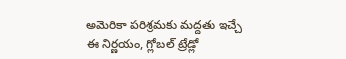అమెరికా పరిశ్రమకు మద్దతు ఇచ్చే ఈ నిర్ణయం, గ్లోబల్ ట్రేడ్లో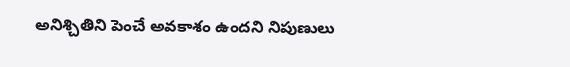అనిశ్చితిని పెంచే అవకాశం ఉందని నిపుణులు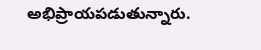అభిప్రాయపడుతున్నారు.